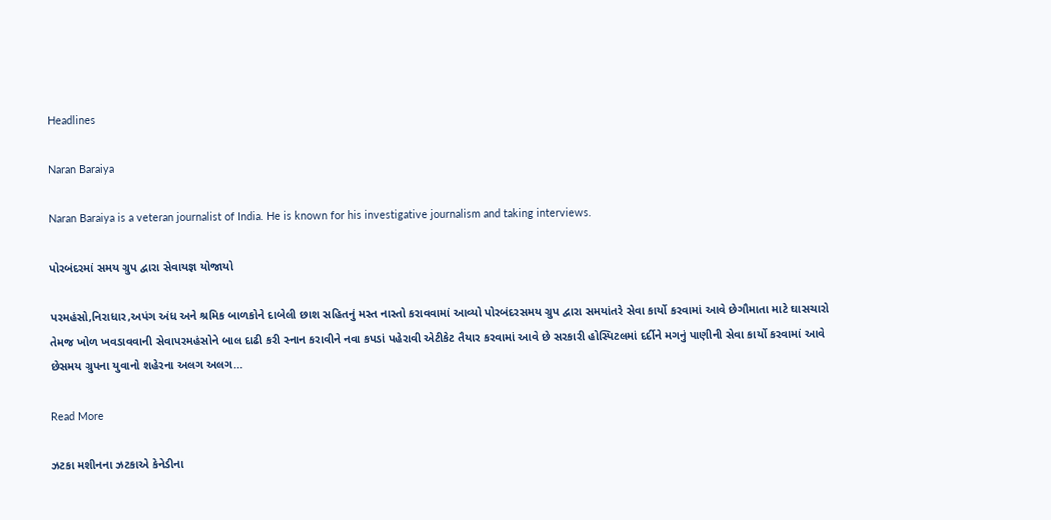Headlines

Naran Baraiya

Naran Baraiya is a veteran journalist of India. He is known for his investigative journalism and taking interviews.

પોરબંદરમાં સમય ગ્રુપ દ્વારા સેવાયજ્ઞ યોજાયો

પરમહંસો,નિરાધાર,અપંગ અંધ અને શ્રમિક બાળકોને દાબેલી છાશ સહિતનું મસ્ત નાસ્તો કરાવવામાં આવ્યો પોરબંદરસમય ગ્રુપ દ્વારા સમયાંતરે સેવા કાર્યો કરવામાં આવે છેગૌમાતા માટે ઘાસચારો તેમજ ખોળ ખવડાવવાની સેવાપરમહંસોને બાલ દાઢી કરી સ્નાન કરાવીને નવા કપડાં પહેરાવી એટીકેટ તૈયાર કરવામાં આવે છે સરકારી હોસ્પિટલમાં દર્દીને મગનું પાણીની સેવા કાર્યો કરવામાં આવે છેસમય ગ્રુપના યુવાનો શહેરના અલગ અલગ…

Read More

ઝટકા મશીનના ઝટકાએ કેનેડીના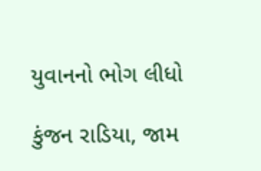યુવાનનો ભોગ લીધો

કુંજન રાડિયા, જામ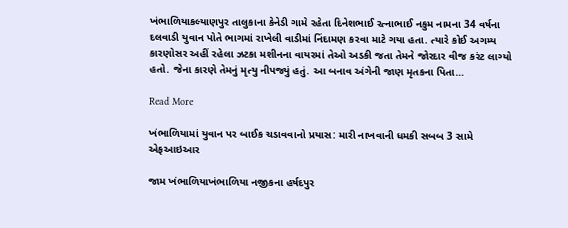ખંભાળિયાકલ્યાણપુર તાલુકાના કેનેડી ગામે રહેતા દિનેશભાઈ રત્નાભાઈ નકુમ નામના 34 વર્ષના દલવાડી યુવાન પોતે ભાગમાં રાખેલી વાડીમાં નિંદામણ કરવા માટે ગયા હતા. ત્યારે કોઈ અગમ્ય કારણોસર અહીં રહેલા ઝટકા મશીનના વાયરમાં તેઓ અડકી જતા તેમને જોરદાર વીજ કરંટ લાગ્યો હતો. જેના કારણે તેમનું મૃત્યુ નીપજ્યું હતું. આ બનાવ અંગેની જાણ મૃતકના પિતા…

Read More

ખંભાળિયામાં યુવાન પર બાઈક ચડાવવાનો પ્રયાસ: મારી નાખવાની ધમકી સબબ 3 સામે એફઆઇઆર

જામ ખંભાળિયાખંભાળિયા નજીકના હર્ષદપુર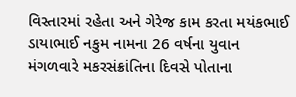વિસ્તારમાં રહેતા અને ગેરેજ કામ કરતા મયંકભાઈ ડાયાભાઈ નકુમ નામના 26 વર્ષના યુવાન મંગળવારે મકરસંક્રાંતિના દિવસે પોતાના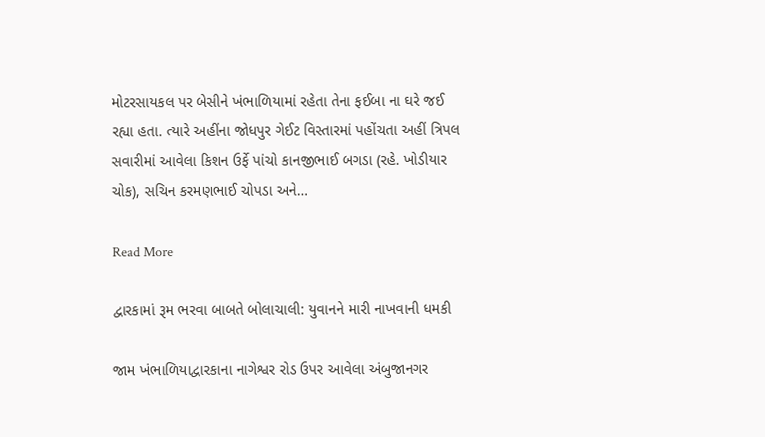મોટરસાયકલ પર બેસીને ખંભાળિયામાં રહેતા તેના ફઈબા ના ઘરે જઈ રહ્યા હતા. ત્યારે અહીંના જોધપુર ગેઈટ વિસ્તારમાં પહોંચતા અહીં ત્રિપલ સવારીમાં આવેલા કિશન ઉર્ફે પાંચો કાનજીભાઈ બગડા (રહે. ખોડીયાર ચોક), સચિન કરમણભાઈ ચોપડા અને…

Read More

દ્વારકામાં રૂમ ભરવા બાબતે બોલાચાલી: યુવાનને મારી નાખવાની ધમકી

જામ ખંભાળિયાદ્વારકાના નાગેશ્વર રોડ ઉપર આવેલા અંબુજાનગર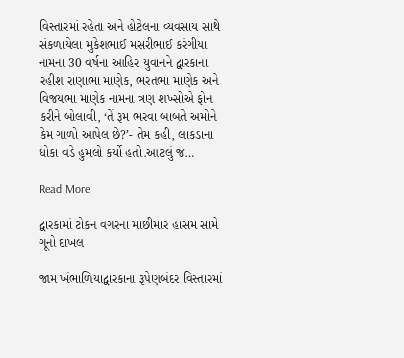વિસ્તારમાં રહેતા અને હોટેલના વ્યવસાય સાથે સંકળાયેલા મુકેશભાઈ મસરીભાઈ કરંગીયા નામના 30 વર્ષના આહિર યુવાનને દ્વારકાના રહીશ રાણાભા માણેક, ભરતભા માણેક અને વિજયભા માણેક નામના ત્રણ શખ્સોએ ફોન કરીને બોલાવી, ‘તેં રૂમ ભરવા બાબતે અમોને કેમ ગાળો આપેલ છે?’- તેમ કહી, લાકડાના ધોકા વડે હુમલો કર્યો હતો.આટલું જ…

Read More

દ્વારકામાં ટોકન વગરના માછીમાર હાસમ સામે ગૂનો દાખલ

જામ ખંભાળિયાદ્વારકાના રૂપેણબંદર વિસ્તારમાં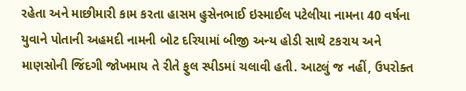રહેતા અને માછીમારી કામ કરતા હાસમ હુસેનભાઈ ઇસ્માઈલ પટેલીયા નામના 40 વર્ષના યુવાને પોતાની અહમદી નામની બોટ દરિયામાં બીજી અન્ય હોડી સાથે ટકરાય અને માણસોની જિંદગી જોખમાય તે રીતે ફુલ સ્પીડમાં ચલાવી હતી. આટલું જ નહીં, ઉપરોક્ત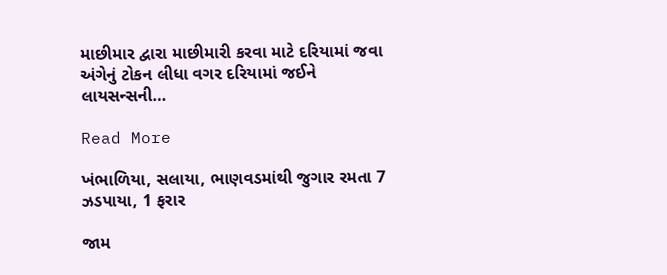માછીમાર દ્વારા માછીમારી કરવા માટે દરિયામાં જવા અંગેનું ટોકન લીધા વગર દરિયામાં જઈને લાયસન્સની…

Read More

ખંભાળિયા, સલાયા, ભાણવડમાંથી જુગાર રમતા 7 ઝડપાયા, 1 ફરાર

જામ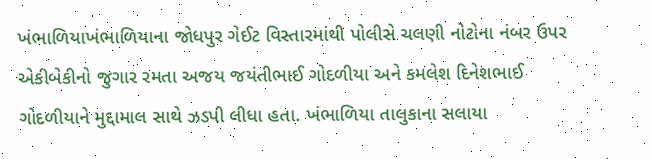ખંભાળિયાખંભાળિયાના જોધપુર ગેઈટ વિસ્તારમાંથી પોલીસે ચલણી નોટોના નંબર ઉપર એકીબેકીનો જુગાર રમતા અજય જયંતીભાઈ ગોદળીયા અને કમલેશ દિનેશભાઈ ગોદળીયાને મુદ્દામાલ સાથે ઝડપી લીધા હતા. ખંભાળિયા તાલુકાના સલાયા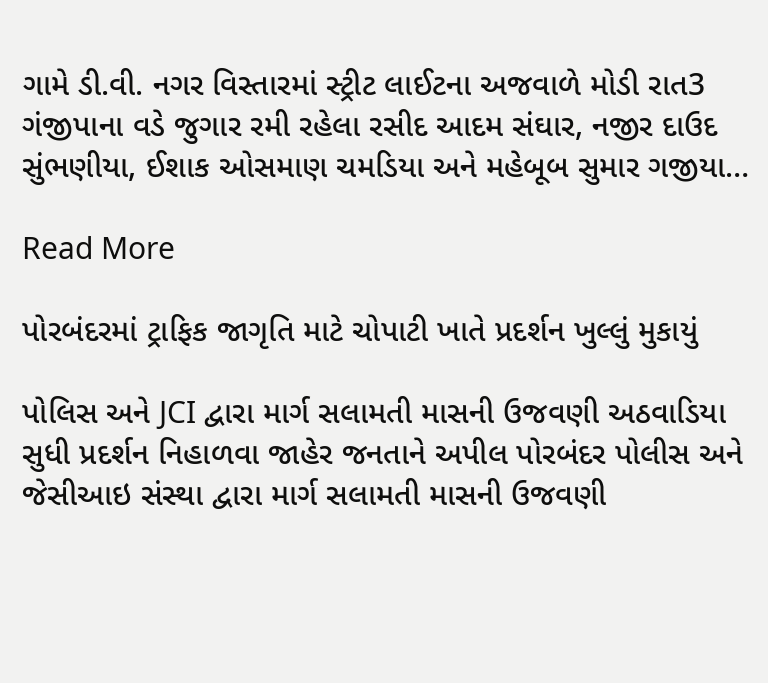ગામે ડી.વી. નગર વિસ્તારમાં સ્ટ્રીટ લાઈટના અજવાળે મોડી રાત3 ગંજીપાના વડે જુગાર રમી રહેલા રસીદ આદમ સંઘાર, નજીર દાઉદ સુંભણીયા, ઈશાક ઓસમાણ ચમડિયા અને મહેબૂબ સુમાર ગજીયા…

Read More

પોરબંદરમાં ટ્રાફિક જાગૃતિ માટે ચોપાટી ખાતે પ્રદર્શન ખુલ્લું મુકાયું

પોલિસ અને JCI દ્વારા માર્ગ સલામતી માસની ઉજવણી અઠવાડિયા સુધી પ્રદર્શન નિહાળવા જાહેર જનતાને અપીલ પોરબંદર પોલીસ અને જેસીઆઇ સંસ્થા દ્વારા માર્ગ સલામતી માસની ઉજવણી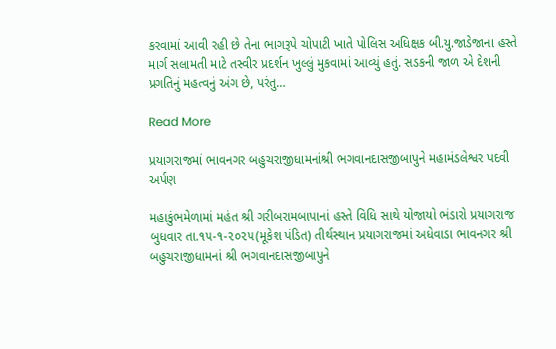કરવામાં આવી રહી છે તેના ભાગરૂપે ચોપાટી ખાતે પોલિસ અધિક્ષક બી.યુ.જાડેજાના હસ્તે માર્ગ સલામતી માટે તસ્વીર પ્રદર્શન ખુલ્લું મુકવામાં આવ્યું હતું. સડકની જાળ એ દેશની પ્રગતિનું મહત્વનું અંગ છે, પરંતુ…

Read More

પ્રયાગરાજમાં ભાવનગર બહુચરાજીધામનાંશ્રી ભગવાનદાસજીબાપુને મહામંડલેશ્વર પદવી અર્પણ

મહાકુંભમેળામાં મહંત શ્રી ગરીબરામબાપાનાં હસ્તે વિધિ સાથે યોજાયો ભંડારો પ્રયાગરાજ બુધવાર તા.૧૫-૧-૨૦૨૫(મૂકેશ પંડિત) તીર્થસ્થાન પ્રયાગરાજમાં અધેવાડા ભાવનગર શ્રી બહુચરાજીધામનાં શ્રી ભગવાનદાસજીબાપુને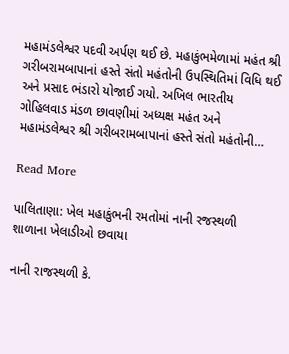મહામંડલેશ્વર પદવી અર્પણ થઈ છે. મહાકુંભમેળામાં મહંત શ્રી ગરીબરામબાપાનાં હસ્તે સંતો મહંતોની ઉપસ્થિતિમાં વિધિ થઈ અને પ્રસાદ ભંડારો યોજાઈ ગયો. અખિલ ભારતીય ગોહિલવાડ મંડળ છાવણીમાં અધ્યક્ષ મહંત અને મહામંડલેશ્વર શ્રી ગરીબરામબાપાનાં હસ્તે સંતો મહંતોની…

Read More

પાલિતાણા: ખેલ મહાકુંભની રમતોમાં નાની રજસ્થળી શાળાના ખેલાડીઓ છવાયા

નાની રાજસ્થળી કે.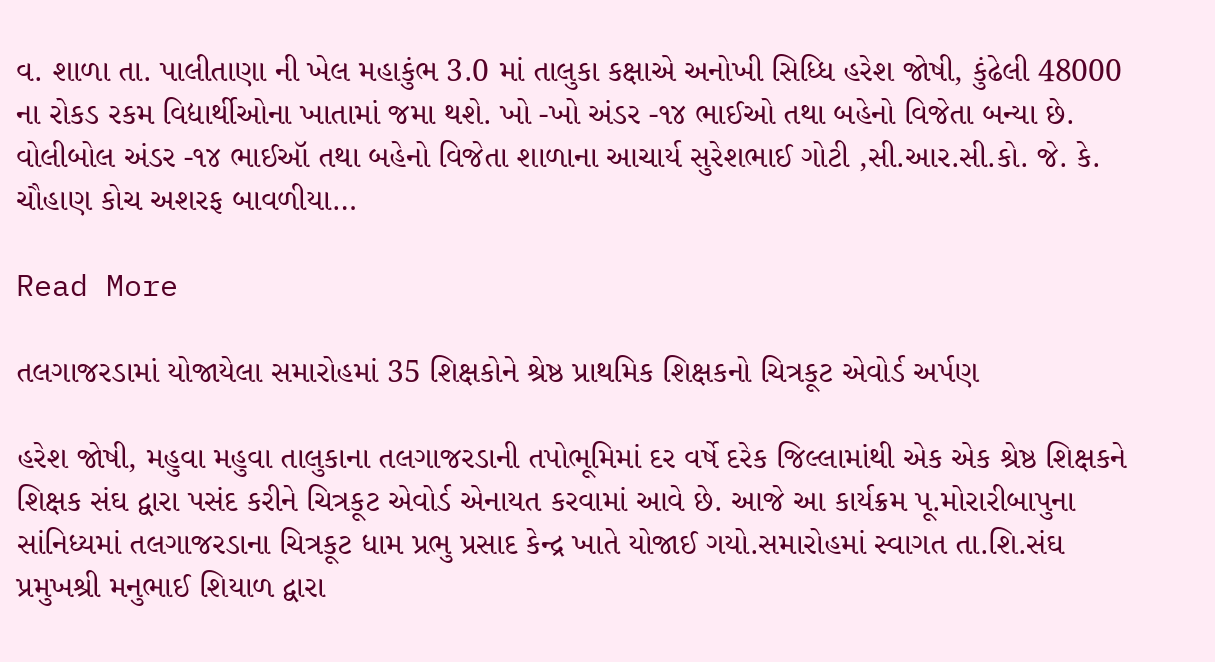વ. શાળા તા. પાલીતાણા ની ખેલ મહાકુંભ 3.0 માં તાલુકા કક્ષાએ અનોખી સિધ્ધિ હરેશ જોષી, કુંઢેલી 48000 ના રોકડ રકમ વિદ્યાર્થીઓના ખાતામાં જમા થશે. ખો -ખો અંડર -૧૪ ભાઈઓ તથા બહેનો વિજેતા બન્યા છે. વોલીબોલ અંડર -૧૪ ભાઈઑ તથા બહેનો વિજેતા શાળાના આચાર્ય સુરેશભાઈ ગોટી ,સી.આર.સી.કો. જે. કે. ચૌહાણ કોચ અશરફ બાવળીયા…

Read More

તલગાજરડામાં યોજાયેલા સમારોહમાં 35 શિક્ષકોને શ્રેષ્ઠ પ્રાથમિક શિક્ષકનો ચિત્રકૂટ એવોર્ડ અર્પણ

હરેશ જોષી, મહુવા મહુવા તાલુકાના તલગાજરડાની તપોભૂમિમાં દર વર્ષે દરેક જિલ્લામાંથી એક એક શ્રેષ્ઠ શિક્ષકને શિક્ષક સંઘ દ્વારા પસંદ કરીને ચિત્રકૂટ એવોર્ડ એનાયત કરવામાં આવે છે. આજે આ કાર્યક્રમ પૂ.મોરારીબાપુના સાંનિધ્યમાં તલગાજરડાના ચિત્રકૂટ ધામ પ્રભુ પ્રસાદ કેન્દ્ર ખાતે યોજાઈ ગયો.સમારોહમાં સ્વાગત તા.શિ.સંઘ પ્રમુખશ્રી મનુભાઈ શિયાળ દ્વારા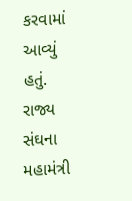કરવામાં આવ્યું હતું. રાજ્ય સંઘના મહામંત્રી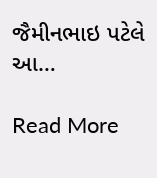જૈમીનભાઇ પટેલે આ…

Read More